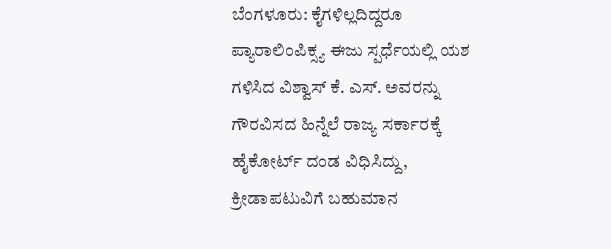ಬೆಂಗಳೂರು: ಕೈಗಳಿಲ್ಲದಿದ್ದರೂ ಪ್ಯಾರಾಲಿಂಪಿಕ್ಸ್ಯ ಈಜು ಸ್ಪರ್ಧೆಯಲ್ಲಿ ಯಶ ಗಳಿಸಿದ ವಿಶ್ವಾಸ್ ಕೆ. ಎಸ್. ಅವರನ್ನು ಗೌರವಿಸದ ಹಿನ್ನೆಲೆ ರಾಜ್ಯ ಸರ್ಕಾರಕ್ಕೆ ಹೈಕೋರ್ಟ್ ದಂಡ ವಿಧಿಸಿದ್ದು, ಕ್ರೀಡಾಪಟುವಿಗೆ ಬಹುಮಾನ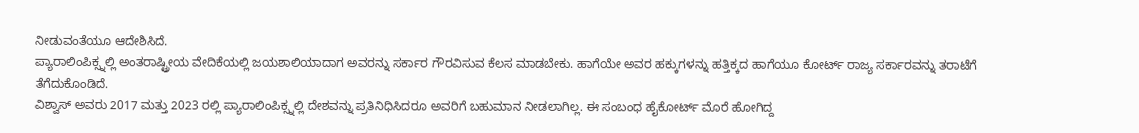ನೀಡುವಂತೆಯೂ ಆದೇಶಿಸಿದೆ.
ಪ್ಯಾರಾಲಿಂಪಿಕ್ಸ್ನಲ್ಲಿ ಅಂತರಾಷ್ಟ್ರೀಯ ವೇದಿಕೆಯಲ್ಲಿ ಜಯಶಾಲಿಯಾದಾಗ ಅವರನ್ನು ಸರ್ಕಾರ ಗೌರವಿಸುವ ಕೆಲಸ ಮಾಡಬೇಕು. ಹಾಗೆಯೇ ಅವರ ಹಕ್ಕುಗಳನ್ನು ಹತ್ತಿಕ್ಕದ ಹಾಗೆಯೂ ಕೋರ್ಟ್ ರಾಜ್ಯ ಸರ್ಕಾರವನ್ನು ತರಾಟೆಗೆ ತೆಗೆದುಕೊಂಡಿದೆ.
ವಿಶ್ವಾಸ್ ಅವರು 2017 ಮತ್ತು 2023 ರಲ್ಲಿ ಪ್ಯಾರಾಲಿಂಪಿಕ್ಸ್ನಲ್ಲಿ ದೇಶವನ್ನು ಪ್ರತಿನಿಧಿಸಿದರೂ ಅವರಿಗೆ ಬಹುಮಾನ ನೀಡಲಾಗಿಲ್ಲ. ಈ ಸಂಬಂಧ ಹೈಕೋರ್ಟ್ ಮೊರೆ ಹೋಗಿದ್ದ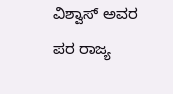ವಿಶ್ವಾಸ್ ಅವರ ಪರ ರಾಜ್ಯ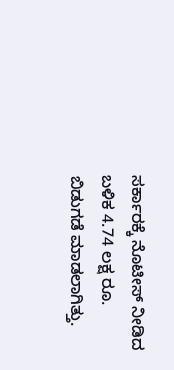ಸರ್ಕಾರಕ್ಕೆ ನೊಟೀಸ್ ನೀಡಿದ ಬಳಿಕ 4.74 ಲಕ್ಷ ರೂ. ಬಿಡುಗಡೆ ಮಾಡಲಾಗಿತ್ತು.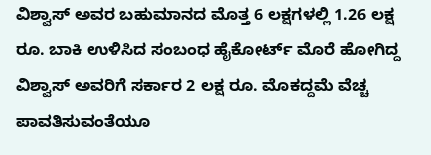ವಿಶ್ವಾಸ್ ಅವರ ಬಹುಮಾನದ ಮೊತ್ತ 6 ಲಕ್ಷಗಳಲ್ಲಿ 1.26 ಲಕ್ಷ ರೂ. ಬಾಕಿ ಉಳಿಸಿದ ಸಂಬಂಧ ಹೈಕೋರ್ಟ್ ಮೊರೆ ಹೋಗಿದ್ದ ವಿಶ್ವಾಸ್ ಅವರಿಗೆ ಸರ್ಕಾರ 2 ಲಕ್ಷ ರೂ. ಮೊಕದ್ದಮೆ ವೆಚ್ಚ ಪಾವತಿಸುವಂತೆಯೂ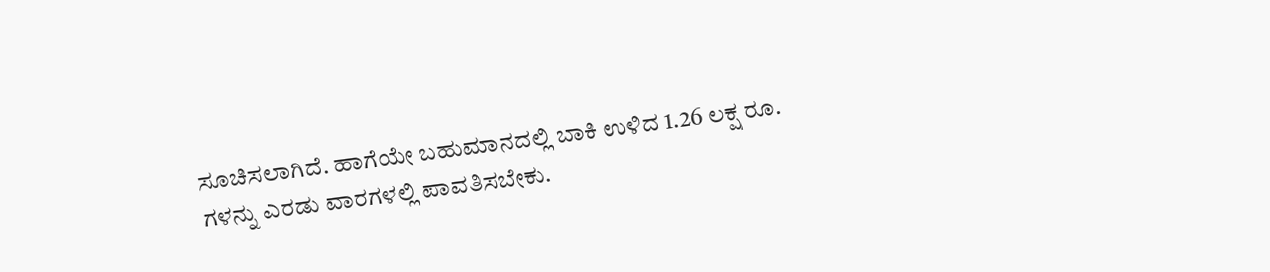ಸೂಚಿಸಲಾಗಿದೆ. ಹಾಗೆಯೇ ಬಹುಮಾನದಲ್ಲಿ ಬಾಕಿ ಉಳಿದ 1.26 ಲಕ್ಷ ರೂ. ಗಳನ್ನು ಎರಡು ವಾರಗಳಲ್ಲಿ ಪಾವತಿಸಬೇಕು.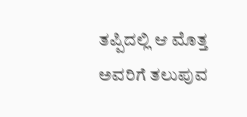ತಪ್ಪಿದಲ್ಲಿ ಆ ಮೊತ್ತ ಅವರಿಗೆ ತಲುಪುವ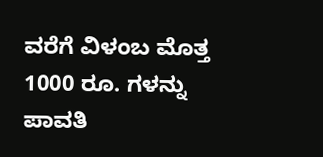ವರೆಗೆ ವಿಳಂಬ ಮೊತ್ತ 1000 ರೂ. ಗಳನ್ನು ಪಾವತಿ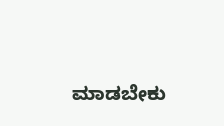ಮಾಡಬೇಕು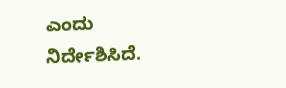ಎಂದು ನಿರ್ದೇಶಿಸಿದೆ.